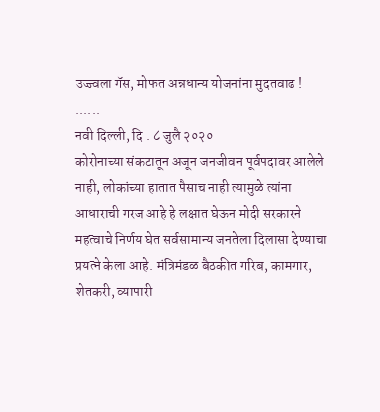उज्ज्वला गॅस, मोफत अन्नधान्य योजनांना मुदतवाढ !
......
नवी दिल्ली, दि . ८ जुलै २०२०
कोरोनाच्या संकटातून अजून जनजीवन पूर्वपदावर आलेले नाही, लोकांच्या हातात पैसाच नाही त्यामुळे त्यांना आधाराची गरज आहे हे लक्षात घेऊन मोदी सरकारने महत्वाचे निर्णय घेत सर्वसामान्य जनतेला दिलासा देण्याचा प्रयत्ने केला आहे. मंत्रिमंडळ बैठकीत गरिब, कामगार, शेतकरी, व्यापारी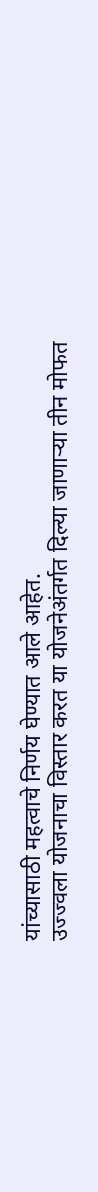यांच्यासाठी महत्वाचे निर्णय घेण्यात आले आहेत.
उज्ज्वला योजनाचा विस्तार करत या योजनेअंतर्गत दिल्या जाणाऱ्या तीन मोफत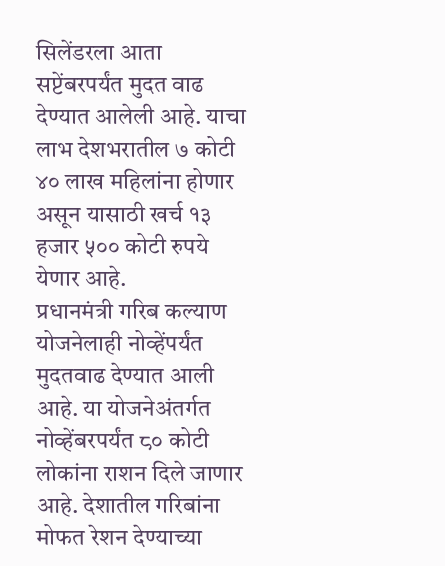सिलेंडरला आता सप्टेंबरपर्यंत मुदत वाढ देण्यात आलेली आहे. याचा लाभ देशभरातील ७ कोटी ४० लाख महिलांना होणार असून यासाठी खर्च १३ हजार ५०० कोटी रुपये येणार आहे.
प्रधानमंत्री गरिब कल्याण योजनेलाही नोव्हेंपर्यंत मुदतवाढ देण्यात आली आहे. या योजनेअंतर्गत नोव्हेंबरपर्यंत ८० कोटी लोकांना राशन दिले जाणार आहे. देशातील गरिबांना मोफत रेशन देण्याच्या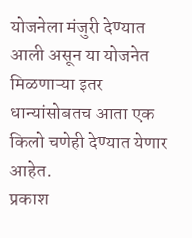योजनेला मंजुरी देण्यात आली असून या योजनेत मिळणाऱ्या इतर धान्यांसोबतच आता एक किलो चणेही देण्यात येणार आहेत.
प्रकाश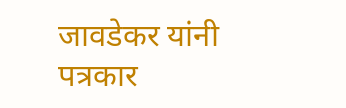जावडेकर यांनी पत्रकार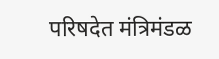परिषदेत मंत्रिमंडळ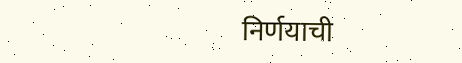निर्णयाची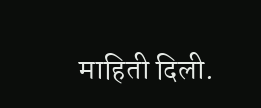माहिती दिली.